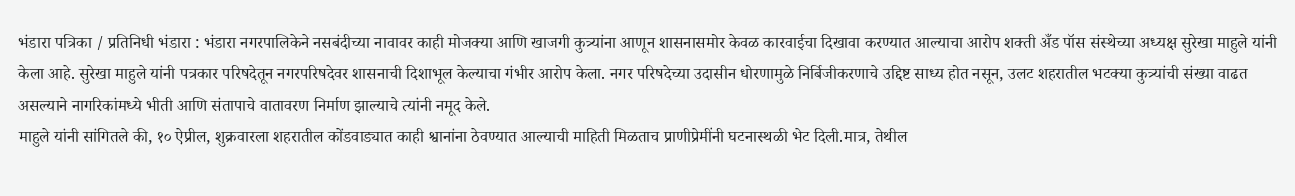भंडारा पत्रिका / प्रतिनिधी भंडारा : भंडारा नगरपालिकेने नसबंदीच्या नावावर काही मोजक्या आणि खाजगी कुत्र्यांना आणून शासनासमोर केवळ कारवाईचा दिखावा करण्यात आल्याचा आरोप शक्ती अँड पॉस संस्थेच्या अध्यक्ष सुरेखा माहुले यांनी केला आहे. सुरेखा माहुले यांनी पत्रकार परिषदेतून नगरपरिषदेवर शासनाची दिशाभूल केल्याचा गंभीर आरोप केला. नगर परिषदेच्या उदासीन धोरणामुळे निर्बिजीकरणाचे उद्दिष्ट साध्य होत नसून, उलट शहरातील भटक्या कुत्र्यांची संख्या वाढत असल्याने नागरिकांमध्ये भीती आणि संतापाचे वातावरण निर्माण झाल्याचे त्यांनी नमूद केले.
माहुले यांनी सांगितले की, १० ऐप्रील, शुक्रवारला शहरातील कोंडवाड्यात काही श्वानांना ठेवण्यात आल्याची माहिती मिळताच प्राणीप्रेमींनी घटनास्थळी भेट दिली.मात्र, तेथील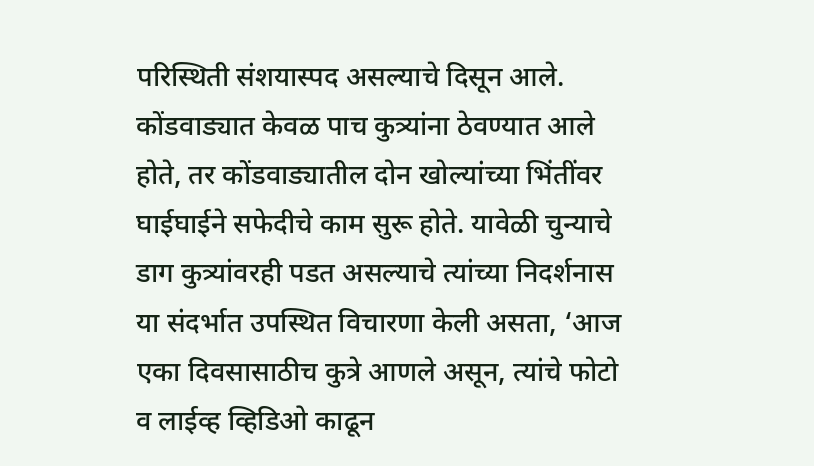परिस्थिती संशयास्पद असल्याचे दिसून आले. कोंडवाड्यात केवळ पाच कुत्र्यांना ठेवण्यात आले होते, तर कोंडवाड्यातील दोन खोल्यांच्या भिंतींवर घाईघाईने सफेदीचे काम सुरू होते. यावेळी चुन्याचे डाग कुत्र्यांवरही पडत असल्याचे त्यांच्या निदर्शनास या संदर्भात उपस्थित विचारणा केली असता, ‘आज एका दिवसासाठीच कुत्रे आणले असून, त्यांचे फोटो व लाईव्ह व्हिडिओ काढून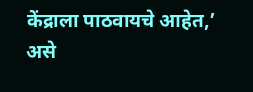केंद्राला पाठवायचे आहेत,’ असे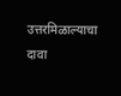उत्तरमिळाल्याचा दावा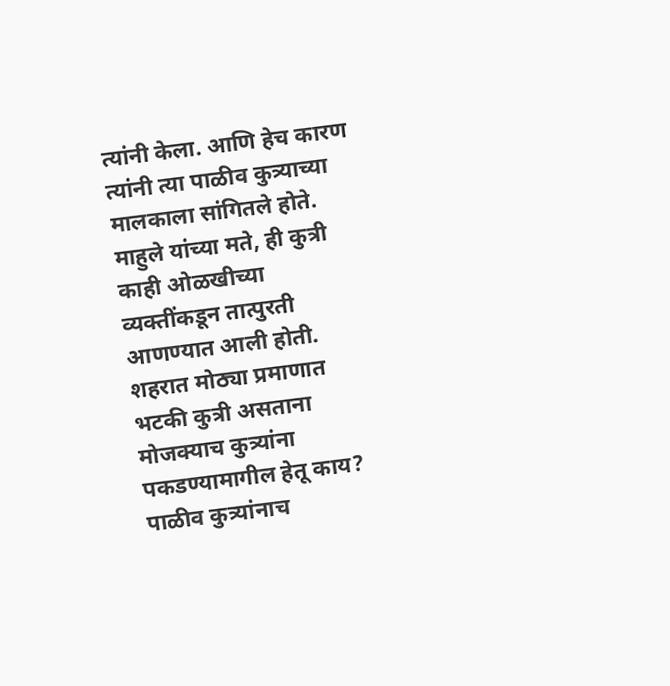त्यांनी केला. आणि हेच कारण त्यांनी त्या पाळीव कुत्र्याच्या मालकाला सांगितले होते. माहुले यांच्या मते, ही कुत्री काही ओळखीच्या व्यक्तींकडून तात्पुरती आणण्यात आली होती. शहरात मोठ्या प्रमाणात भटकी कुत्री असताना मोजक्याच कुत्र्यांना पकडण्यामागील हेतू काय? पाळीव कुत्र्यांनाच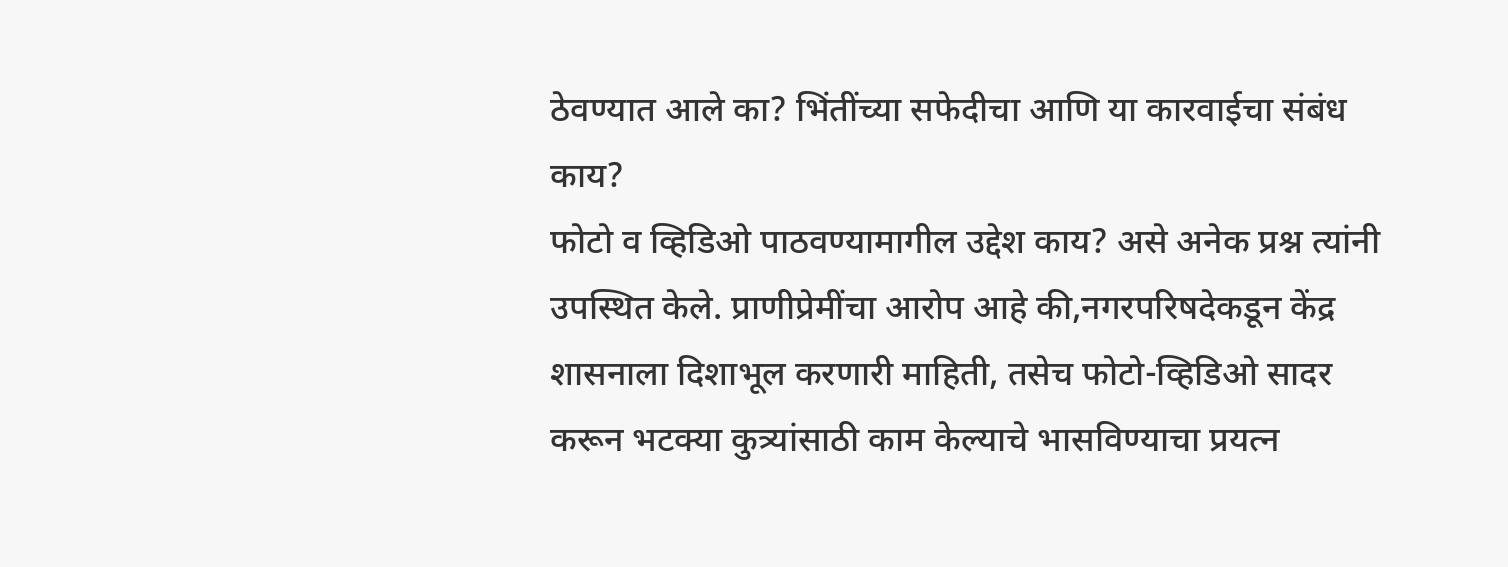ठेवण्यात आले का? भिंतींच्या सफेदीचा आणि या कारवाईचा संबंध काय?
फोटो व व्हिडिओ पाठवण्यामागील उद्देश काय? असे अनेक प्रश्न त्यांनी उपस्थित केले. प्राणीप्रेमींचा आरोप आहे की,नगरपरिषदेकडून केंद्र शासनाला दिशाभूल करणारी माहिती, तसेच फोटो-व्हिडिओ सादर करून भटक्या कुत्र्यांसाठी काम केल्याचे भासविण्याचा प्रयत्न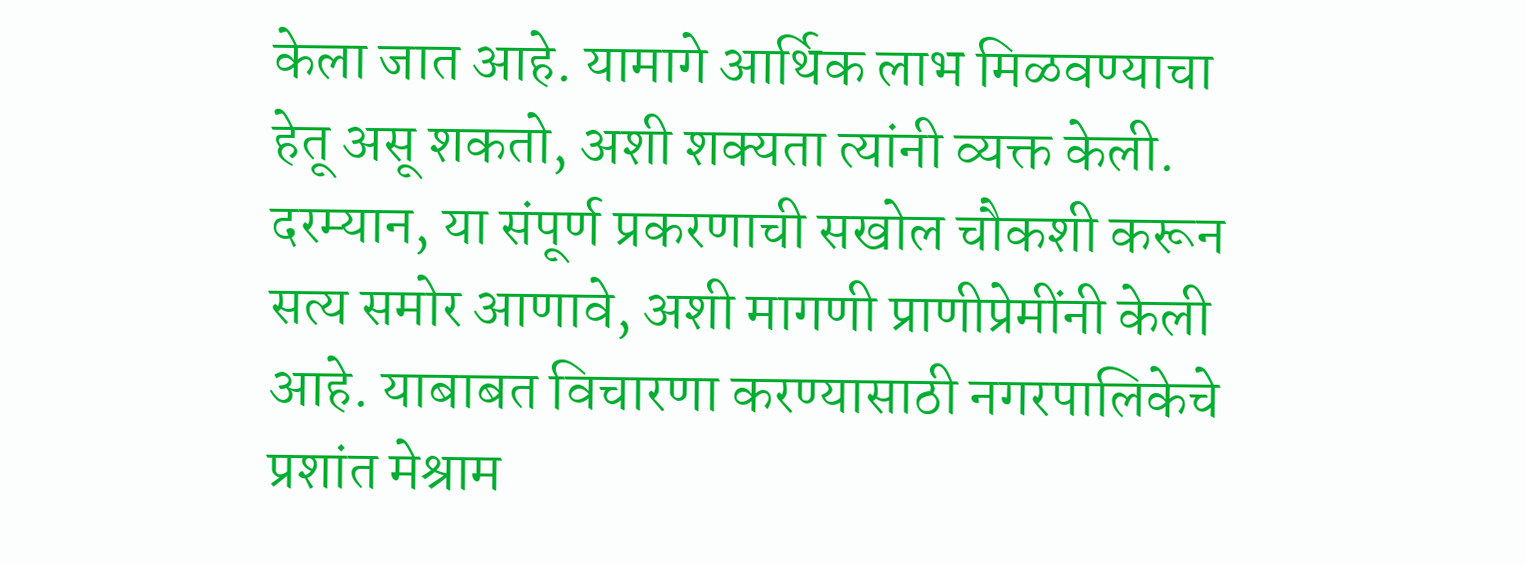केला जात आहे. यामागे आर्थिक लाभ मिळवण्याचा हेतू असू शकतो, अशी शक्यता त्यांनी व्यक्त केली. दरम्यान, या संपूर्ण प्रकरणाची सखोल चौकशी करून सत्य समोर आणावे, अशी मागणी प्राणीप्रेमींनी केली आहे. याबाबत विचारणा करण्यासाठी नगरपालिकेचे प्रशांत मेश्राम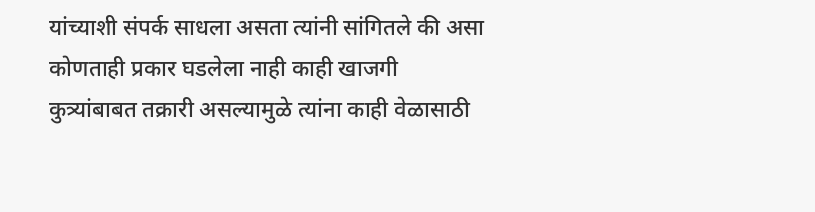यांच्याशी संपर्क साधला असता त्यांनी सांगितले की असा कोणताही प्रकार घडलेला नाही काही खाजगी कुत्र्यांबाबत तक्रारी असल्यामुळे त्यांना काही वेळासाठी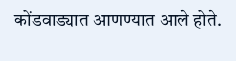कोंडवाड्यात आणण्यात आले होते.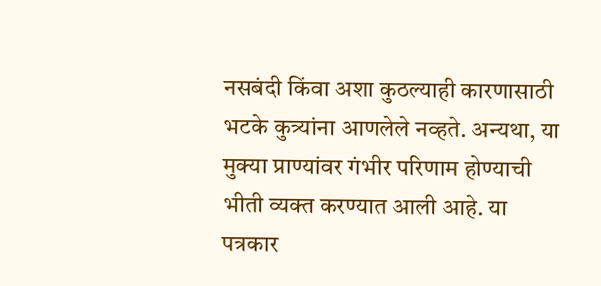नसबंदी किंवा अशा कुठल्याही कारणासाठी भटके कुत्र्यांना आणलेले नव्हते. अन्यथा, या मुक्या प्राण्यांवर गंभीर परिणाम होण्याची भीती व्यक्त करण्यात आली आहे. या पत्रकार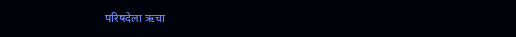परिषदेला ऋचा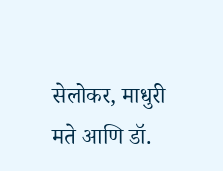सेलोकर, माधुरी मते आणि डॉ.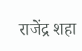राजेंद्र शहा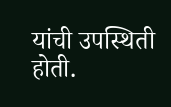यांची उपस्थिती होती.